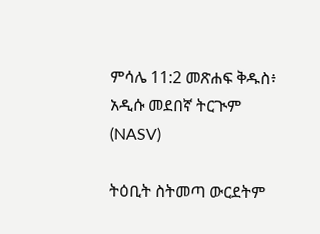ምሳሌ 11:2 መጽሐፍ ቅዱስ፥ አዲሱ መደበኛ ትርጒም (NASV)

ትዕቢት ስትመጣ ውርደትም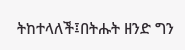ትከተላለች፤በትሑት ዘንድ ግን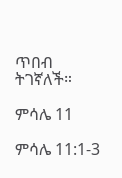ጥበብ ትገኛለች።

ምሳሌ 11

ምሳሌ 11:1-3